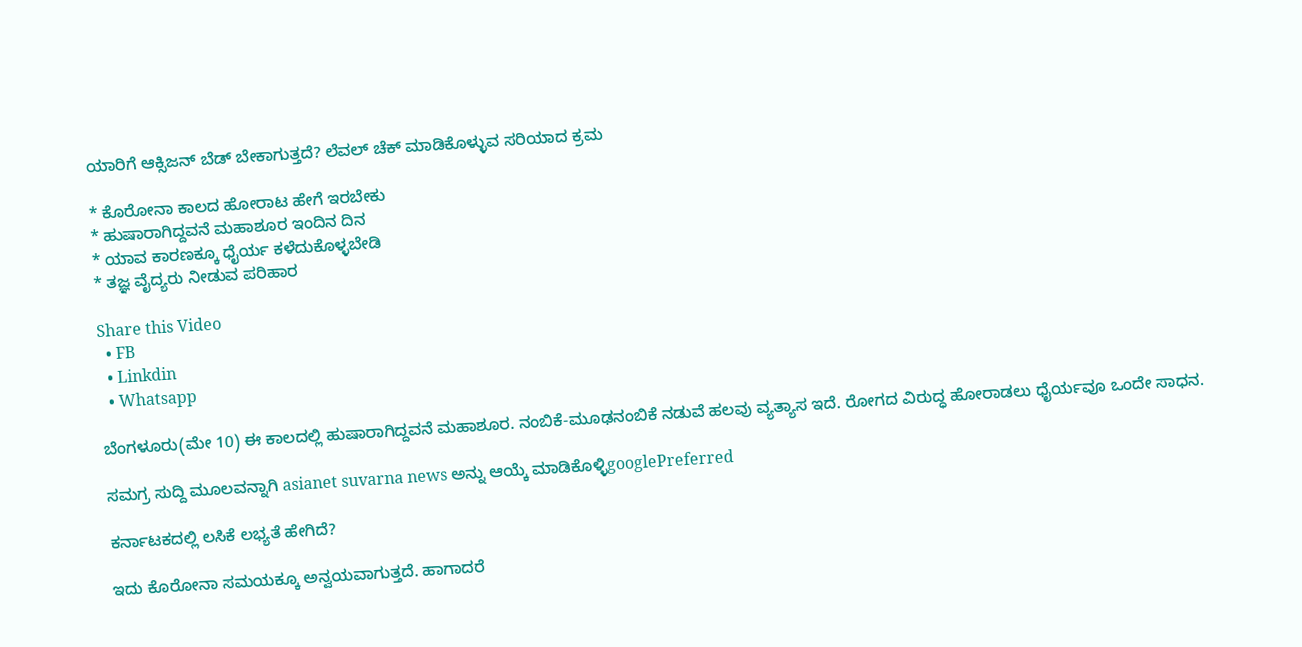ಯಾರಿಗೆ ಆಕ್ಸಿಜನ್ ಬೆಡ್ ಬೇಕಾಗುತ್ತದೆ? ಲೆವಲ್ ಚೆಕ್ ಮಾಡಿಕೊಳ್ಳುವ ಸರಿಯಾದ ಕ್ರಮ

* ಕೊರೋನಾ ಕಾಲದ ಹೋರಾಟ ಹೇಗೆ ಇರಬೇಕು
* ಹುಷಾರಾಗಿದ್ದವನೆ ಮಹಾಶೂರ ಇಂದಿನ ದಿನ
* ಯಾವ ಕಾರಣಕ್ಕೂ ಧೈರ್ಯ ಕಳೆದುಕೊಳ್ಳಬೇಡಿ
* ತಜ್ಞ ವೈದ್ಯರು ನೀಡುವ ಪರಿಹಾರ

Share this Video
  • FB
  • Linkdin
  • Whatsapp

ಬೆಂಗಳೂರು(ಮೇ 10) ಈ ಕಾಲದಲ್ಲಿ ಹುಷಾರಾಗಿದ್ದವನೆ ಮಹಾಶೂರ. ನಂಬಿಕೆ-ಮೂಢನಂಬಿಕೆ ನಡುವೆ ಹಲವು ವ್ಯತ್ಯಾಸ ಇದೆ. ರೋಗದ ವಿರುದ್ಧ ಹೋರಾಡಲು ಧೈರ್ಯವೂ ಒಂದೇ ಸಾಧನ.

ಸಮಗ್ರ ಸುದ್ದಿ ಮೂಲವನ್ನಾಗಿ asianet suvarna news ಅನ್ನು ಆಯ್ಕೆ ಮಾಡಿಕೊಳ್ಳಿgooglePreferred

ಕರ್ನಾಟಕದಲ್ಲಿ ಲಸಿಕೆ ಲಭ್ಯತೆ ಹೇಗಿದೆ?

ಇದು ಕೊರೋನಾ ಸಮಯಕ್ಕೂ ಅನ್ವಯವಾಗುತ್ತದೆ. ಹಾಗಾದರೆ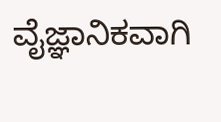ವೈಜ್ಞಾನಿಕವಾಗಿ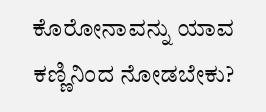ಕೊರೋನಾವನ್ನು ಯಾವ ಕಣ್ಣಿನಿಂದ ನೋಡಬೇಕು?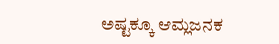ಅಷ್ಟಕ್ಕೂ ಆಮ್ಲಜನಕ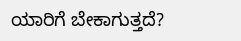ಯಾರಿಗೆ ಬೇಕಾಗುತ್ತದೆ?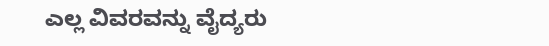ಎಲ್ಲ ವಿವರವನ್ನು ವೈದ್ಯರು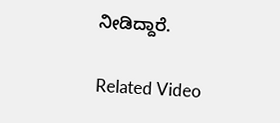ನೀಡಿದ್ದಾರೆ.

Related Video